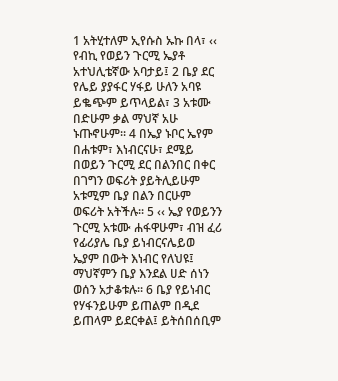1 አትሂተለም ኢየሱስ ኡኩ በላ፣ ‹‹ የብኪ የወይን ጉርሚ ኤያቶ አተህሊቴኛው አባታይ፤ 2 ቤያ ደር የሌይ ያያፋር ሃፋይ ሁለን አባዩ ይቈጭም ይጥላይል፣ 3 አቱሙ በድሁም ቃል ማህኛ አሁ ኑጡኖሁም፡፡ 4 በኤያ ኑቦር ኤየም በሐቱም፣ እነብርናሁ፣ ደሜይ በወይን ጉርሚ ደር በልንበር በቀር በገግን ወፍሪት ያይትሊይሁም አቱሚም ቤያ በልን በርሁም ወፍሪት አትችሉ፡፡ 5 ‹‹ ኤያ የወይንን ጉርሚ አቱሙ ሐፋዋሁም፣ ብዝ ፈሪ የፊሪያሌ ቤያ ይነብርናሌይወ ኤያም በውት እነብር የለህዩ፤ ማህኛምን ቤያ እንደል ሀድ ሰነን ወሰን አታቆቱሉ፡፡ 6 ቤያ የይነብር የሃፋንይሁም ይጠልም በዲደ ይጠላም ይደርቀል፤ ይትሰበሰቢም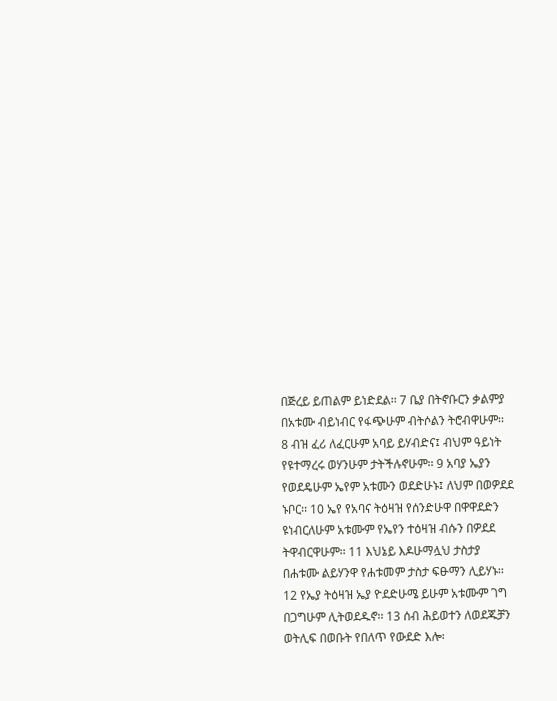በጅረይ ይጠልም ይነድደል፡፡ 7 ቤያ በትኖቡርን ቃልምያ በአቱሙ ብይነብር የፋጭሁም ብትሶልን ትሮብዋሁም፡፡ 8 ብዝ ፈሪ ለፈርሁም አባይ ይሃብድና፤ ብህም ዓይነት የዩተማረሩ ወሃንሁም ታትችሉኖሁም፡፡ 9 አባያ ኤያን የወደዴሁም ኤየም አቱሙን ወደድሁኑ፤ ለህም በወዎደደ ኑቦር፡፡ 10 ኤየ የአባና ትዕዛዝ የሰንድሁዋ በዋዋደድን ዩነብርለሁም አቱሙም የኤየን ተዕዛዝ ብሱን በዎደደ ትዋብርዋሁም፡፡ 11 እህኔይ እዶሁማሏህ ታስታያ በሐቱሙ ልይሃንዋ የሐቱመም ታስታ ፍፁማን ሊይሃኑ፡፡ 12 የኤያ ትዕዛዝ ኤያ ዮደድሁሜ ይሁም አቱሙም ገግ በጋግሁም ሊትወደዱኖ፡፡ 13 ሰብ ሕይወተን ለወደጁቻን ወትሊፍ በወቡት የበለጥ የውደድ እሎ፡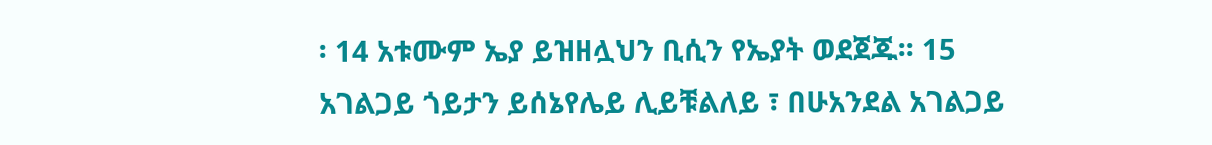፡ 14 አቱሙም ኤያ ይዝዘሏህን ቢሲን የኤያት ወደጀጁ፡፡ 15 አገልጋይ ጎይታን ይሰኔየሌይ ሊይቹልለይ ፣ በሁአንደል አገልጋይ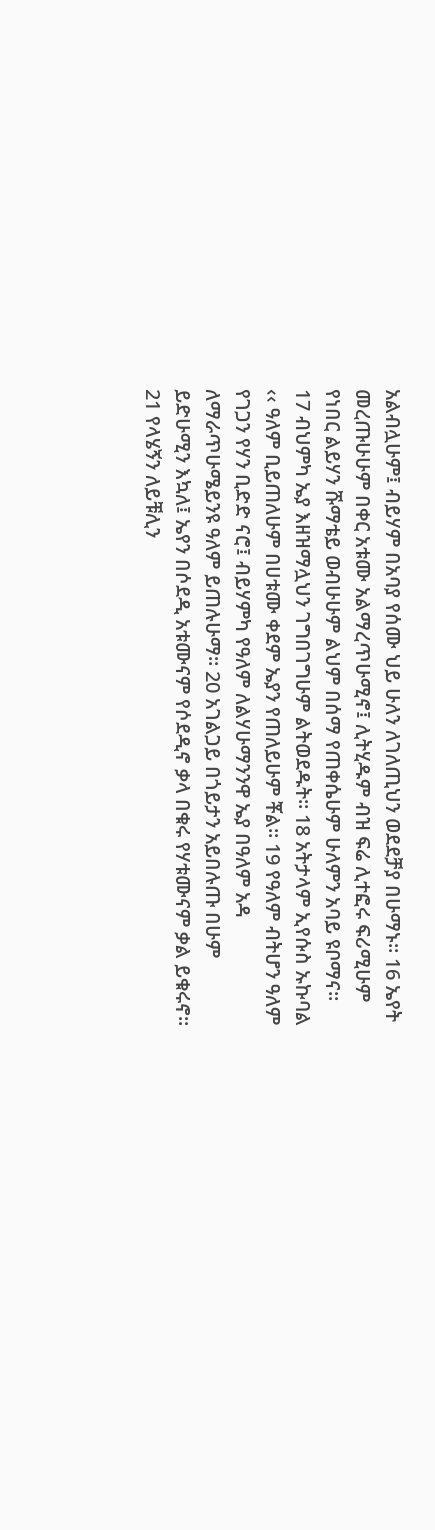አልብሏሁም፤ ብይሃም በአባያ የሰሙ ህይ ሁለን ለገለጢህን ወደደቻያ በሁማኑ፡፡ 16 ኤየት መረጡሁሁም በቀር አቱሙ አልማረጥሁሚኖ፤ ሊትሂዱም ብዝ ፍሬ ሊተፎሩ ፍሪሚሁም የነበር ልይሃን ሹማቴይ ወብሁሁም ልህም በሰማ የጠቀሴሁም ሁለምን አባይ ዩቦማና፡፡ 17 ብህምካ ኤያ እዘዝማሏህን ገግበገግሁም ልትወደዱት፡፡ 18 አትታላም ኢየሱስ ኡኩባል ‹‹ ዓለም ቢይጠለሁም በሀቱሙ ቀደም ኤያን የጠለይሁም ቾል፡፡ 19 የዓለም ብትሆን ዓለም የገጋን የሃን ቢድድ ናሮ፤ ብይሃምካ የዓለም ለልሃሁማንንዋ ኤያ በዓለም አዳ ለማራጥሁሜይንዩ ዓለም ይጠሉሁማ፡፡ 20 አገልጋይ በጎይታን አይበሉጡ በሁም ይድሁሚን እኳለ፤ ኤየን በሶደዲ አቱሙናም የሶደዲኖ ቃላ በቁሩ የሃቱሙናም ቃል ይቁሩኖ፡፡ 21 የላሄኝን ለይቹሊን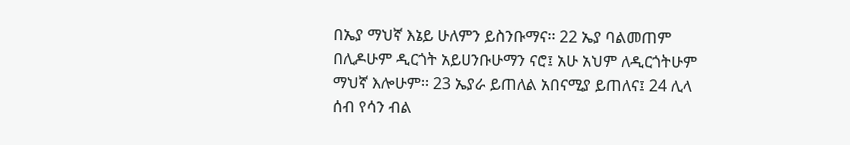በኤያ ማህኛ እኔይ ሁለምን ይስንቡማና፡፡ 22 ኤያ ባልመጠም በሊዶሁም ዲርጎት አይሀንቡሁማን ናሮ፤ አሁ አህም ለዲርጎትሁም ማህኛ እሎሁም፡፡ 23 ኤያራ ይጠለል አበናሚያ ይጠለና፤ 24 ሊላ ሰብ የሳን ብል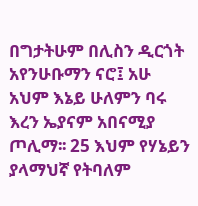በግታትሁም በሊስን ዲርጎት አየንሁቡማን ናሮ፤ አሁ አህም እኔይ ሁለምን ባሩ እረን ኤያናም አበናሚያ ጦሊማ፡፡ 25 እህም የሃኔይን ያላማህኛ የትባለም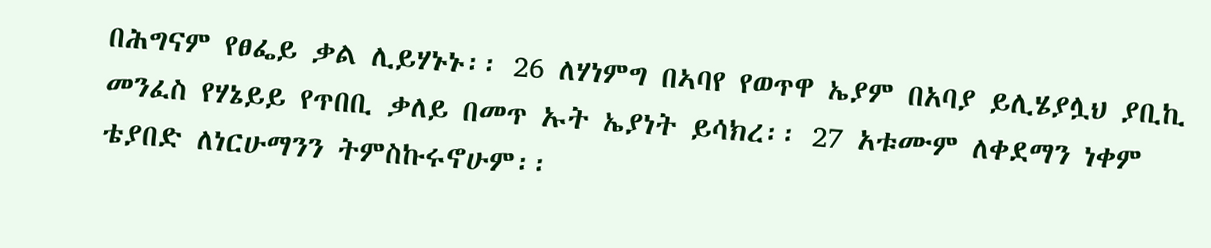በሕግናም የፀፌይ ቃል ሊይሃኑኑ፡፡ 26 ለሃነምግ በኣባየ የወጥዋ ኤያም በአባያ ይሊሄያሏህ ያቢኪ መንፈስ የሃኔይይ የጥበቢ ቃለይ በመጥ ኡት ኤያነት ይሳክረ፡፡ 27 አቱሙም ለቀደማን ነቀም ቴያበድ ለነርሁማንን ትምስኩሩኖሁም፡፡